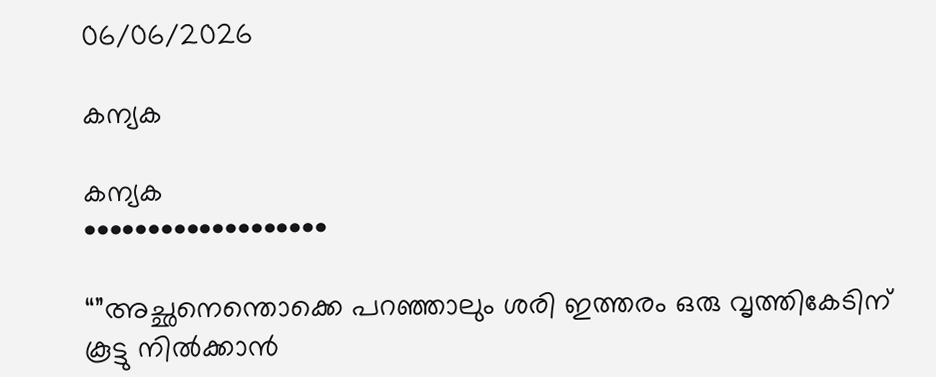06/06/2026

കന്യക

കന്യക
•••••••••••••••••••

“”അച്ഛനെന്തൊക്കെ പറഞ്ഞാലും ശരി ഇത്തരം ഒരു വൃത്തികേടിന് കൂട്ടു നിൽക്കാൻ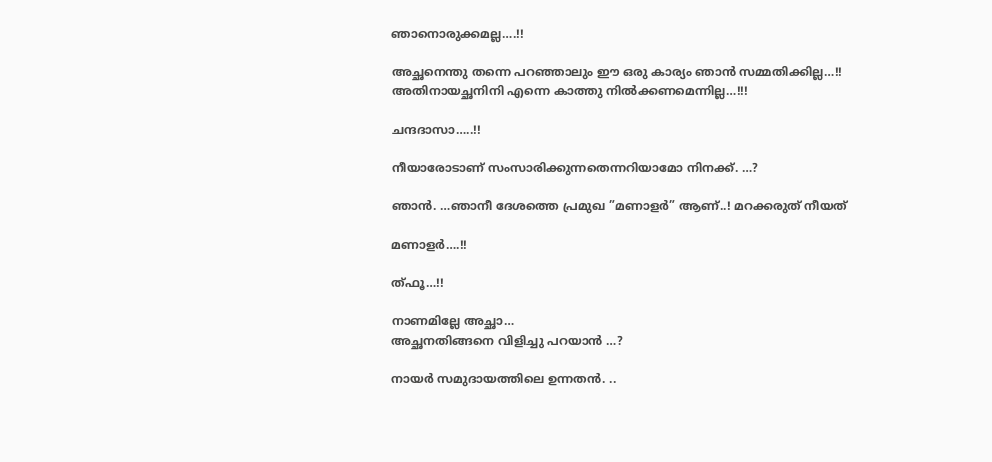ഞാനൊരുക്കമല്ല….!!

അച്ഛനെന്തു തന്നെ പറഞ്ഞാലും ഈ ഒരു കാര്യം ഞാൻ സമ്മതിക്കില്ല…!! അതിനായച്ഛനിനി എന്നെ കാത്തു നിൽക്കണമെന്നില്ല…!!!

ചന്ദദാസാ…..!!

നീയാരോടാണ് സംസാരിക്കുന്നതെന്നറിയാമോ നിനക്ക്. …?

ഞാൻ. …ഞാനീ ദേശത്തെ പ്രമുഖ ”മണാളർ” ആണ്..! മറക്കരുത് നീയത്

മണാളർ….!!

ത്ഫൂ…!!

നാണമില്ലേ അച്ഛാ…
അച്ഛനതിങ്ങനെ വിളിച്ചു പറയാൻ …?

നായർ സമുദായത്തിലെ ഉന്നതൻ. ..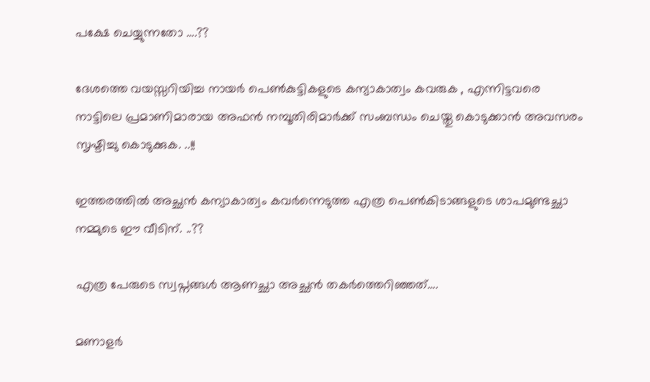പക്ഷേ ചെയ്യുന്നതോ ….??

ദേശത്തെ വയസ്സറിയിച്ച നായർ പെൺകുട്ടികളുടെ കന്യാകാത്വം കവരുക , എന്നിട്ടവരെ നാട്ടിലെ പ്രമാണിമാരായ അഫൻ നമ്പൂതിരിമാർക്ക് സംബന്ധം ചെയ്തു കൊടുക്കാൻ അവസരം സൃഷ്ടിച്ചു കൊടുക്കുക. ..!!

ഇത്തരത്തിൽ അച്ഛൻ കന്യാകാത്വം കവർന്നെടുത്ത എത്ര പെൺകിടാങ്ങളുടെ ശാപമുണ്ടച്ഛാ നമ്മുടെ ഈ വീടിന്. ..??

എത്ര പേരുടെ സ്വപ്നങ്ങൾ ആണച്ഛാ അച്ഛൻ തകർത്തെറിഞ്ഞത്….

മണാളർ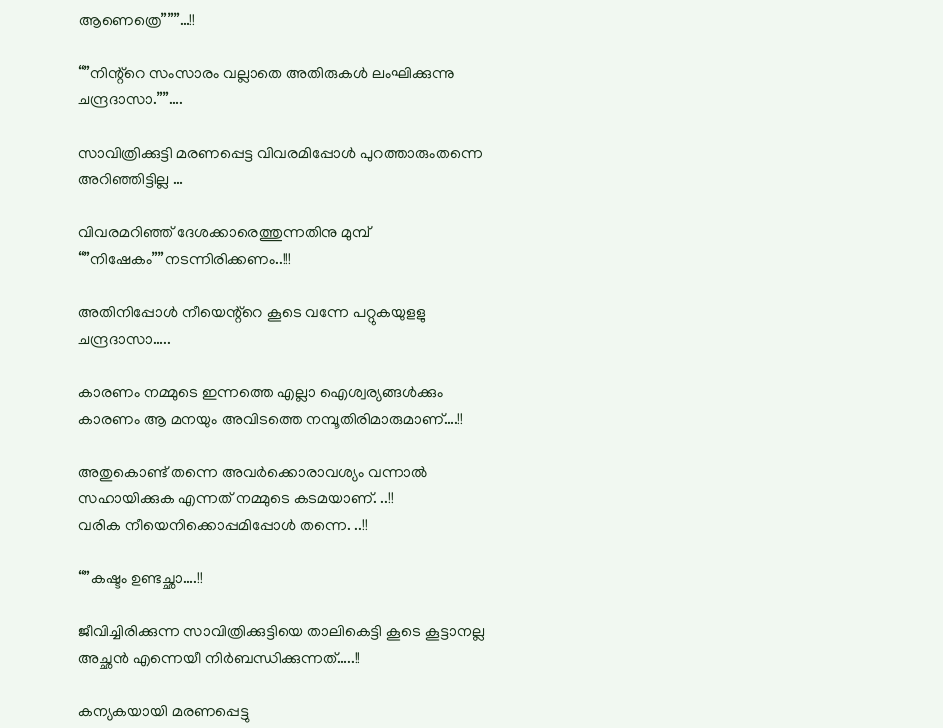ആണെത്രെ”””…!!

“”നിന്റ്റെ സംസാരം വല്ലാതെ അതിരുകൾ ലംഘിക്കുന്നു ചന്ദ്രദാസാ.””….

സാവിത്രിക്കുട്ടി മരണപ്പെട്ട വിവരമിപ്പോൾ പുറത്താരുംതന്നെ അറിഞ്ഞിട്ടില്ല …

വിവരമറിഞ്ഞ് ദേശക്കാരെത്തുന്നതിനു മുമ്പ്
“”നിഷേകം””നടന്നിരിക്കണം..!!!

അതിനിപ്പോൾ നീയെന്റ്റെ കൂടെ വന്നേ പറ്റുകയുളളു ചന്ദ്രദാസാ…..

കാരണം നമ്മുടെ ഇന്നത്തെ എല്ലാ ഐശ്വര്യങ്ങൾക്കും കാരണം ആ മനയും അവിടത്തെ നമ്പൂതിരിമാരുമാണ്….!!

അതുകൊണ്ട് തന്നെ അവർക്കൊരാവശ്യം വന്നാൽ സഹായിക്കുക എന്നത് നമ്മുടെ കടമയാണ്. ..!!
വരിക നീയെനിക്കൊപ്പമിപ്പോൾ തന്നെ. ..!!

“”കഷ്ടം ഉണ്ടച്ഛാ….!!

ജീവിച്ചിരിക്കുന്ന സാവിത്രിക്കുട്ടിയെ താലികെട്ടി കൂടെ കൂട്ടാനല്ല അച്ഛൻ എന്നെയീ നിർബന്ധിക്കുന്നത്…..!!

കന്യകയായി മരണപ്പെട്ടു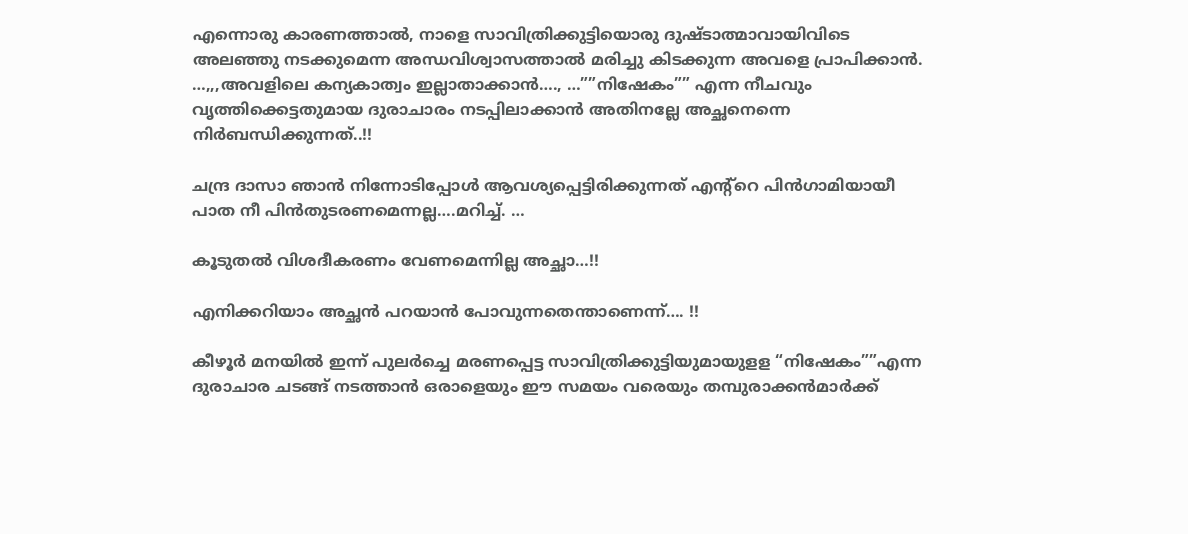എന്നൊരു കാരണത്താൽ, നാളെ സാവിത്രിക്കുട്ടിയൊരു ദുഷ്ടാത്മാവായിവിടെ അലഞ്ഞു നടക്കുമെന്ന അന്ധവിശ്വാസത്താൽ മരിച്ചു കിടക്കുന്ന അവളെ പ്രാപിക്കാൻ. …,,,അവളിലെ കന്യകാത്വം ഇല്ലാതാക്കാൻ…., …””നിഷേകം”” എന്ന നീചവും വൃത്തിക്കെട്ടതുമായ ദുരാചാരം നടപ്പിലാക്കാൻ അതിനല്ലേ അച്ഛനെന്നെ നിർബന്ധിക്കുന്നത്..!!

ചന്ദ്ര ദാസാ ഞാൻ നിന്നോടിപ്പോൾ ആവശ്യപ്പെട്ടിരിക്കുന്നത് എന്റ്റെ പിൻഗാമിയായീ പാത നീ പിൻതുടരണമെന്നല്ല….മറിച്ച്. …

കൂടുതൽ വിശദീകരണം വേണമെന്നില്ല അച്ഛാ…!!

എനിക്കറിയാം അച്ഛൻ പറയാൻ പോവുന്നതെന്താണെന്ന്…. !!

കീഴൂർ മനയിൽ ഇന്ന് പുലർച്ചെ മരണപ്പെട്ട സാവിത്രിക്കുട്ടിയുമായുളള “നിഷേകം””എന്ന ദുരാചാര ചടങ്ങ് നടത്താൻ ഒരാളെയും ഈ സമയം വരെയും തമ്പുരാക്കൻമാർക്ക്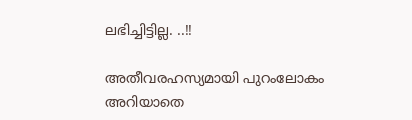ലഭിച്ചിട്ടില്ല. ..!!

അതീവരഹസ്യമായി പുറംലോകം അറിയാതെ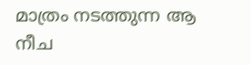മാത്രം നടത്തുന്ന ആ നീച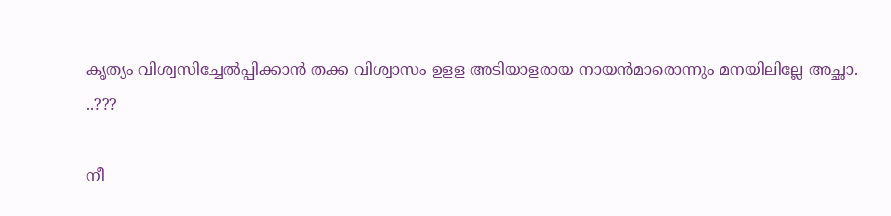കൃത്യം വിശ്വസിച്ചേൽപ്പിക്കാൻ തക്ക വിശ്വാസം ഉളള അടിയാളരായ നായൻമാരൊന്നും മനയിലില്ലേ അച്ഛാ. ..???

നീ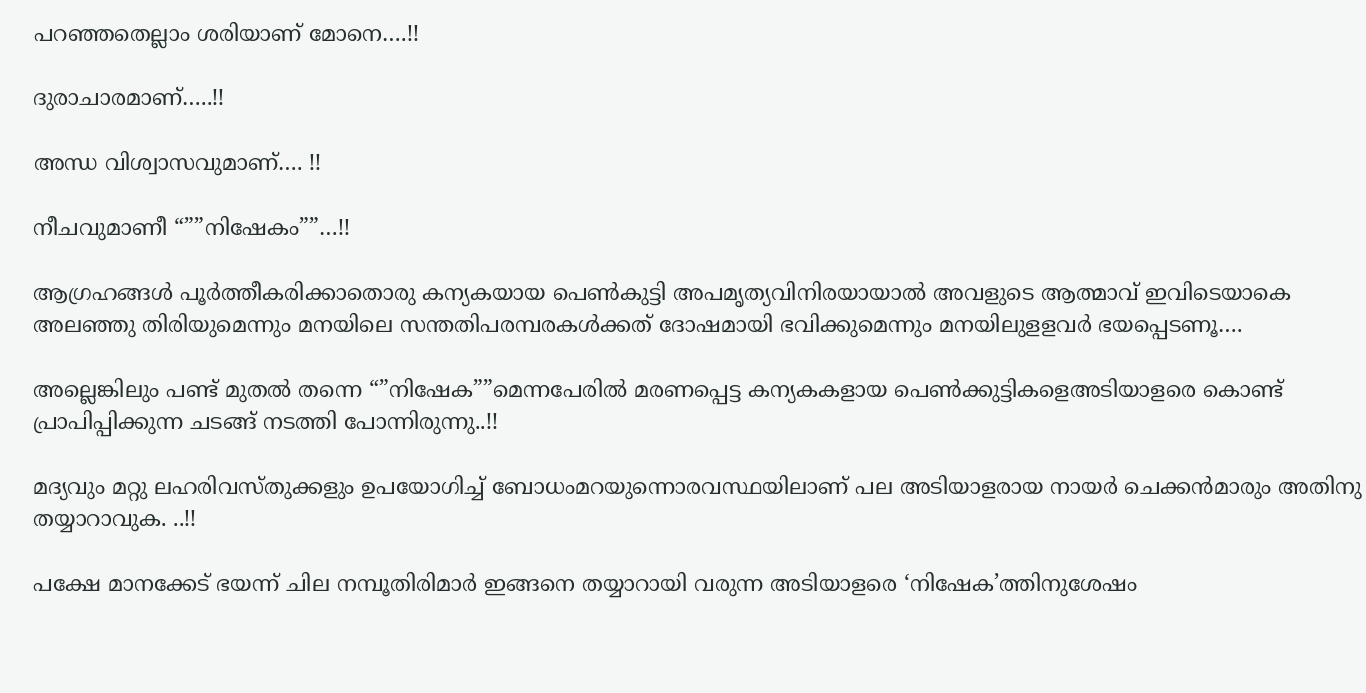പറഞ്ഞതെല്ലാം ശരിയാണ് മോനെ….!!

ദുരാചാരമാണ്…..!!

അന്ധ വിശ്വാസവുമാണ്…. !!

നീചവുമാണീ “””നിഷേകം””…!!

ആഗ്രഹങ്ങൾ പൂർത്തീകരിക്കാതൊരു കന്യകയായ പെൺകുട്ടി അപമൃത്യവിനിരയായാൽ അവളുടെ ആത്മാവ് ഇവിടെയാകെ അലഞ്ഞു തിരിയുമെന്നും മനയിലെ സന്തതിപരമ്പരകൾക്കത് ദോഷമായി ഭവിക്കുമെന്നും മനയിലുളളവർ ഭയപ്പെടണൂ….

അല്ലെങ്കിലും പണ്ട് മുതൽ തന്നെ “”നിഷേക””മെന്നപേരിൽ മരണപ്പെട്ട കന്യകകളായ പെൺക്കുട്ടികളെഅടിയാളരെ കൊണ്ട് പ്രാപിപ്പിക്കുന്ന ചടങ്ങ് നടത്തി പോന്നിരുന്നു..!!

മദ്യവും മറ്റു ലഹരിവസ്തുക്കളും ഉപയോഗിച്ച് ബോധംമറയുന്നൊരവസ്ഥയിലാണ് പല അടിയാളരായ നായർ ചെക്കൻമാരും അതിനു തയ്യാറാവുക. ..!!

പക്ഷേ മാനക്കേട് ഭയന്ന് ചില നമ്പൂതിരിമാർ ഇങ്ങനെ തയ്യാറായി വരുന്ന അടിയാളരെ ‘നിഷേക’ത്തിനുശേഷം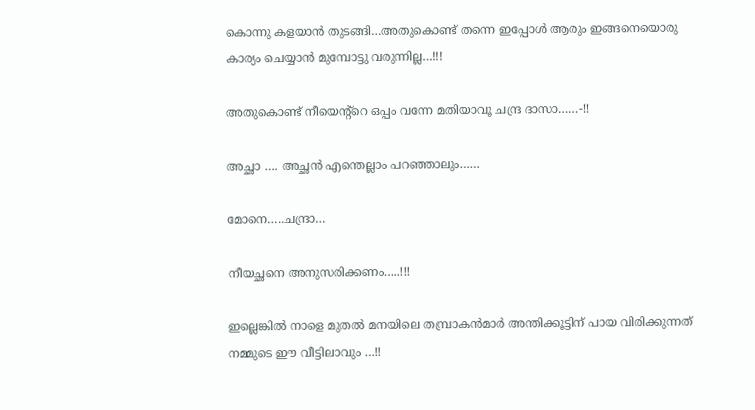കൊന്നു കളയാൻ തുടങ്ങി…അതുകൊണ്ട് തന്നെ ഇപ്പോൾ ആരും ഇങ്ങനെയൊരു കാര്യം ചെയ്യാൻ മുമ്പോട്ടു വരുന്നില്ല…!!!

അതുകൊണ്ട് നീയെന്റ്റെ ഒപ്പം വന്നേ മതിയാവൂ ചന്ദ്ര ദാസാ……-!!

അച്ഛാ …. അച്ഛൻ എന്തെല്ലാം പറഞ്ഞാലും……

മോനെ…..ചന്ദ്രാ…

നീയച്ഛനെ അനുസരിക്കണം…..!!!

ഇല്ലെങ്കിൽ നാളെ മുതൽ മനയിലെ തമ്പ്രാകൻമാർ അന്തിക്കൂട്ടിന് പായ വിരിക്കുന്നത് നമ്മുടെ ഈ വീട്ടിലാവും …!!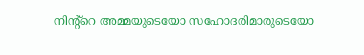നിന്റ്റെ അമ്മയുടെയോ സഹോദരിമാരുടെയോ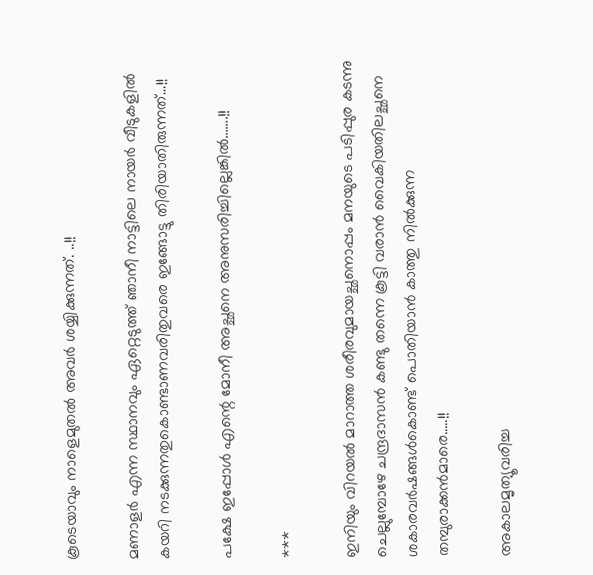കൂടെയാവും നാളെമുതൽ അവർ ശയ്യിക്കുന്നത്. ..!!

മണാളർ എന്ന സ്ഥാനവും ഏറ്റെടുത്ത് ഞാനീ നാട്ടിലെ നായർ വീടുകളിൽ കയറി നടക്കുന്നതുകൊണ്ടാണവരിതുവരെ ഇങ്ങോട്ടു തിരിയാതിരുന്നത്…!!

പക്ഷേ ഇപ്പോൾ എന്റെ മോനീ അച്ഛനെ അനുസരിച്ചില്ലെങ്കിൽ…….!!

***

ഇനിയും വിറയൽ മാറാത്ത ശരീരവുമായച്ഛനൊപ്പം മനയുടെ പടിപ്പുര കടന്നു ചെല്ലുമ്പോഴേ ചന്ദ്രദാസൻ കണ്ടു തന്നെ കൂട്ടി വരാൻ വൈകിയതിലച്ഛനെ ശകാരവർഷങ്ങൾകൊണ്ട് പൊതിയാൻ കാത്തു നിൽക്കുന്ന തമ്പുരാക്കൻമാരെ…..!!

അകാലമൃത്യൂവരിച്ച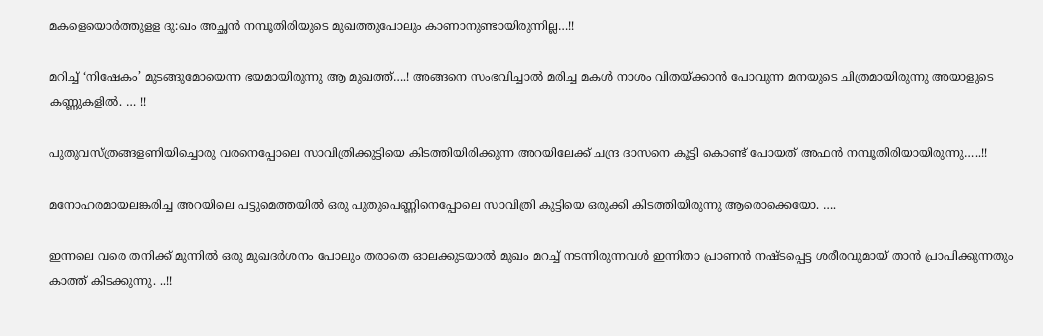മകളെയൊർത്തുളള ദു:ഖം അച്ഛൻ നമ്പൂതിരിയുടെ മുഖത്തുപോലും കാണാനുണ്ടായിരുന്നില്ല…!!

മറിച്ച് ‘നിഷേകം’ മുടങ്ങുമോയെന്ന ഭയമായിരുന്നു ആ മുഖത്ത്….! അങ്ങനെ സംഭവിച്ചാൽ മരിച്ച മകൾ നാശം വിതയ്ക്കാൻ പോവുന്ന മനയുടെ ചിത്രമായിരുന്നു അയാളുടെ കണ്ണുകളിൽ. … !!

പുതുവസ്ത്രങ്ങളണിയിച്ചൊരു വരനെപ്പോലെ സാവിത്രിക്കുട്ടിയെ കിടത്തിയിരിക്കുന്ന അറയിലേക്ക് ചന്ദ്ര ദാസനെ കൂട്ടി കൊണ്ട് പോയത് അഫൻ നമ്പൂതിരിയായിരുന്നു…..!!

മനോഹരമായലങ്കരിച്ച അറയിലെ പട്ടുമെത്തയിൽ ഒരു പുതുപെണ്ണിനെപ്പോലെ സാവിത്രി കുട്ടിയെ ഒരുക്കി കിടത്തിയിരുന്നു ആരൊക്കെയോ. ….

ഇന്നലെ വരെ തനിക്ക് മുന്നിൽ ഒരു മുഖദർശനം പോലും തരാതെ ഓലക്കുടയാൽ മുഖം മറച്ച് നടന്നിരുന്നവൾ ഇന്നിതാ പ്രാണൻ നഷ്ടപ്പെട്ട ശരീരവുമായ് താൻ പ്രാപിക്കുന്നതും കാത്ത് കിടക്കുന്നു. ..!!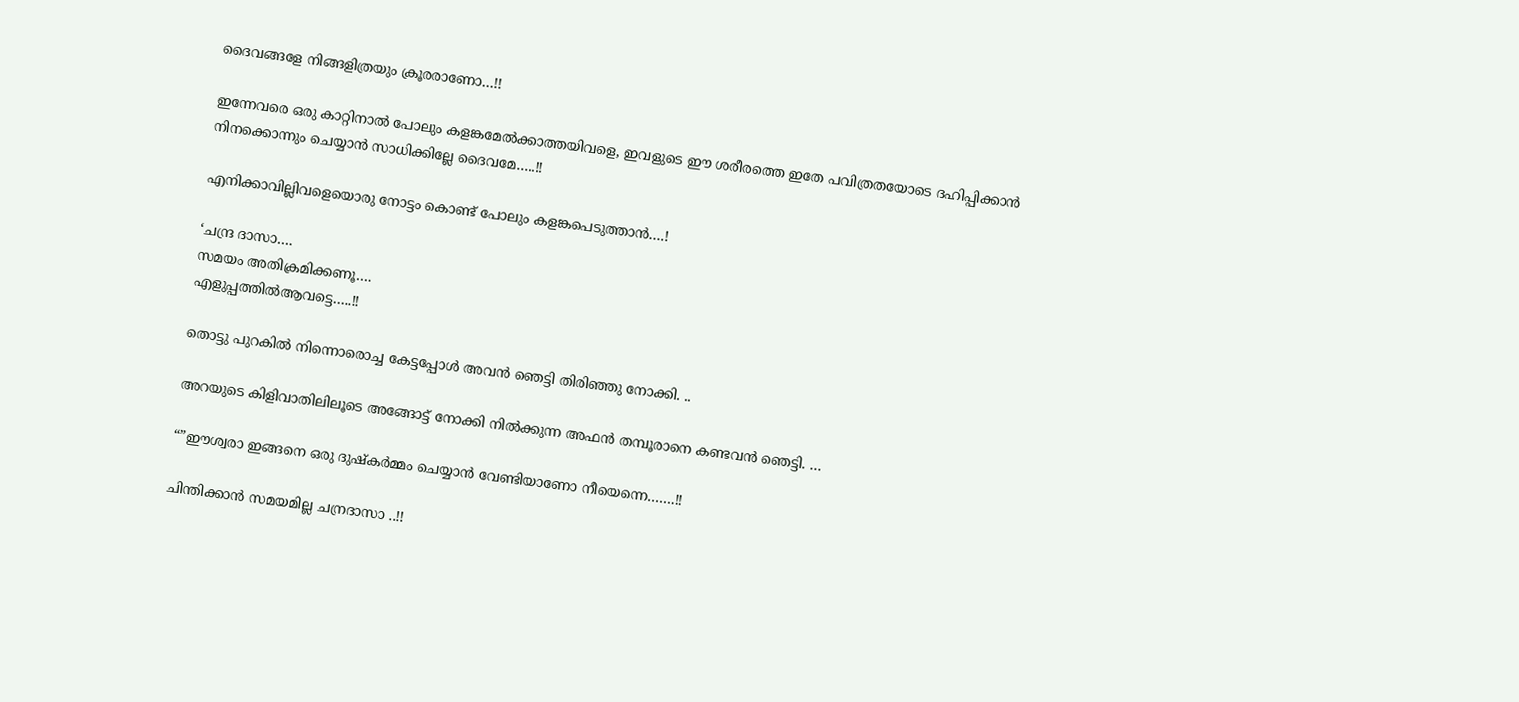ദൈവങ്ങളേ നിങ്ങളിത്രയും ക്രൂരരാണോ…!!

ഇന്നേവരെ ഒരു കാറ്റിനാൽ പോലും കളങ്കമേൽക്കാത്തയിവളെ, ഇവളുടെ ഈ ശരീരത്തെ ഇതേ പവിത്രതയോടെ ദഹിപ്പിക്കാൻ നിനക്കൊന്നും ചെയ്യാൻ സാധിക്കില്ലേ ദൈവമേ…..!!

എനിക്കാവില്ലിവളെയൊരു നോട്ടം കൊണ്ട് പോലും കളങ്കപെടുത്താൻ….!

‘ചന്ദ്ര ദാസാ….
സമയം അതിക്രമിക്കണൂ….
എളുപ്പത്തിൽആവട്ടെ…..!!

തൊട്ടു പുറകിൽ നിന്നൊരൊച്ച കേട്ടപ്പോൾ അവൻ ഞെട്ടി തിരിഞ്ഞു നോക്കി. ..

അറയുടെ കിളിവാതിലിലൂടെ അങ്ങോട്ട് നോക്കി നിൽക്കുന്ന അഫൻ തമ്പൂരാനെ കണ്ടവൻ ഞെട്ടി. …

“”ഈശ്വരാ ഇങ്ങനെ ഒരു ദുഷ്കർമ്മം ചെയ്യാൻ വേണ്ടിയാണോ നീയെന്നെ…….!!

ചിന്തിക്കാൻ സമയമില്ല ചന്രദാസാ ..!!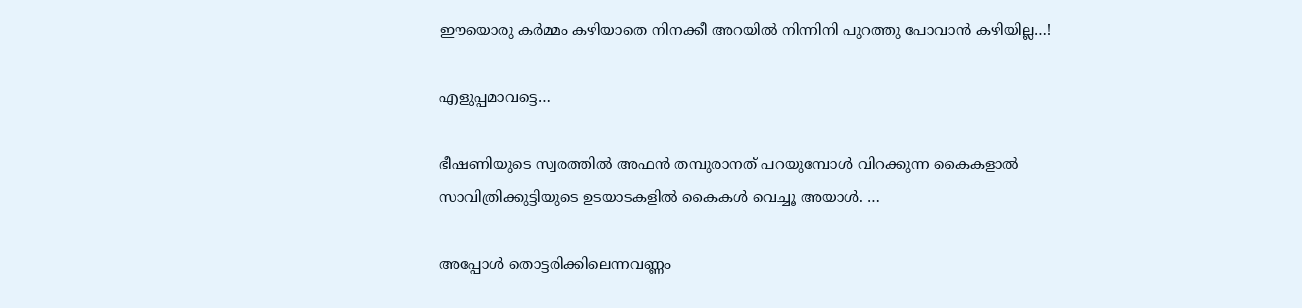ഈയൊരു കർമ്മം കഴിയാതെ നിനക്കീ അറയിൽ നിന്നിനി പുറത്തു പോവാൻ കഴിയില്ല…!

എളുപ്പമാവട്ടെ…

ഭീഷണിയുടെ സ്വരത്തിൽ അഫൻ തമ്പുരാനത് പറയുമ്പോൾ വിറക്കുന്ന കൈകളാൽ സാവിത്രിക്കുട്ടിയുടെ ഉടയാടകളിൽ കൈകൾ വെച്ചൂ അയാൾ. …

അപ്പോൾ തൊട്ടരിക്കിലെന്നവണ്ണം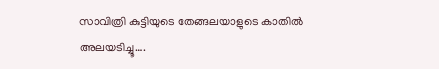സാവിത്രി കുട്ടിയുടെ തേങ്ങലയാളുടെ കാതിൽ അലയടിച്ചൂ….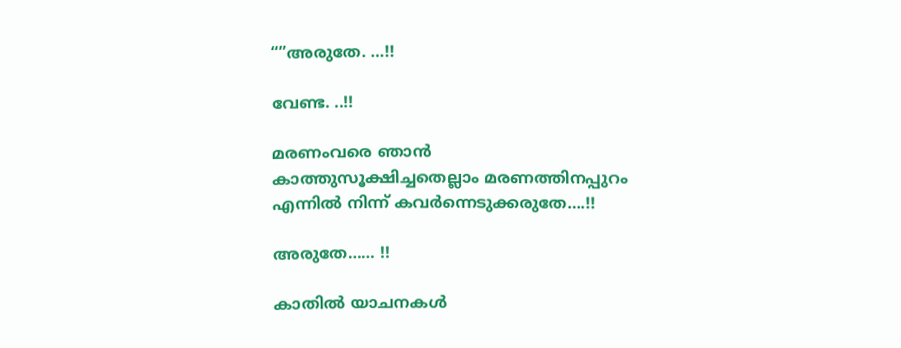“”അരുതേ. …!!

വേണ്ട. ..!!

മരണംവരെ ഞാൻ കാത്തുസൂക്ഷിച്ചതെല്ലാം മരണത്തിനപ്പുറം എന്നിൽ നിന്ന് കവർന്നെടുക്കരുതേ….!!

അരുതേ…… !!

കാതിൽ യാചനകൾ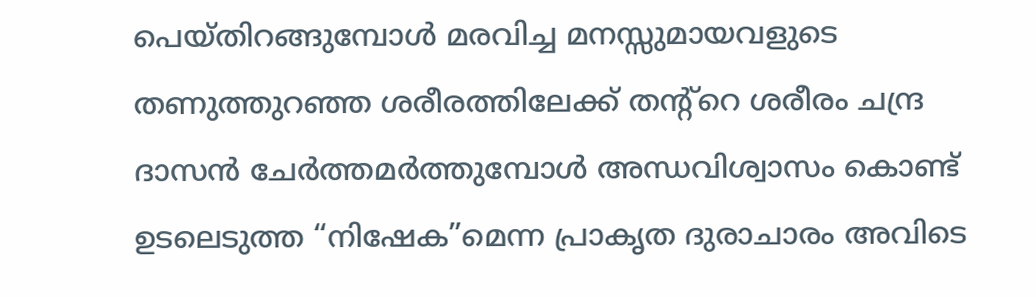പെയ്തിറങ്ങുമ്പോൾ മരവിച്ച മനസ്സുമായവളുടെ തണുത്തുറഞ്ഞ ശരീരത്തിലേക്ക് തന്റ്റെ ശരീരം ചന്ദ്ര ദാസൻ ചേർത്തമർത്തുമ്പോൾ അന്ധവിശ്വാസം കൊണ്ട് ഉടലെടുത്ത “നിഷേക”മെന്ന പ്രാകൃത ദുരാചാരം അവിടെ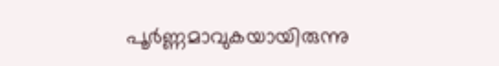പൂർണ്ണമാവുകയായിരുന്നു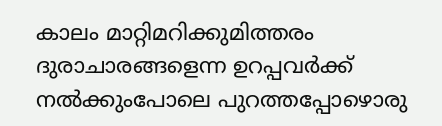കാലം മാറ്റിമറിക്കുമിത്തരം ദുരാചാരങ്ങളെന്ന ഉറപ്പവർക്ക് നൽക്കുംപോലെ പുറത്തപ്പോഴൊരു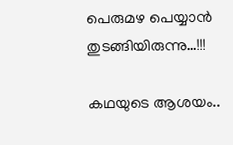പെരുമഴ പെയ്യാൻ തുടങ്ങിയിരുന്നു…!!!

കഥയുടെ ആശയം..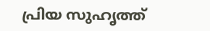പ്രിയ സുഹൃത്ത്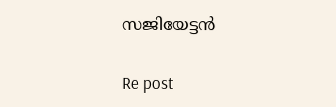സജിയേട്ടൻ

Re post